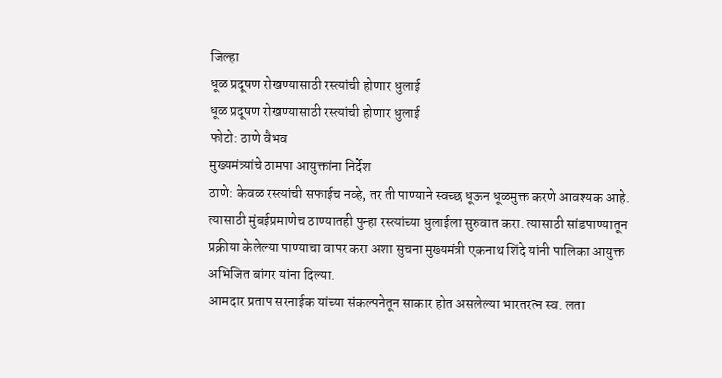जिल्हा
धूळ प्रदूषण रोखण्यासाठी रस्त्यांची होणार धुलाई
धूळ प्रदूषण रोखण्यासाठी रस्त्यांची होणार धुलाई
फोटो: ठाणे वैभव
मुख्यमंत्र्यांचे ठामपा आयुक्तांना निर्देश
ठाणे: केवळ रस्त्यांची सफाईच नव्हे, तर ती पाण्याने स्वच्छ धूऊन धूळमुक्त करणे आवश्यक आहे. त्यासाठी मुंबईप्रमाणेच ठाण्यातही पुन्हा रस्त्यांच्या धुलाईला सुरुवात करा. त्यासाठी सांडपाण्यातून प्रक्रीया केलेल्या पाण्याचा वापर करा अशा सुचना मुख्यमंत्री एकनाथ शिंदे यांनी पालिका आयुक्त अभिजित बांगर यांना दिल्या.
आमदार प्रताप सरनाईक यांच्या संकल्पनेतून साकार होत असलेल्या भारतरत्न स्व. लता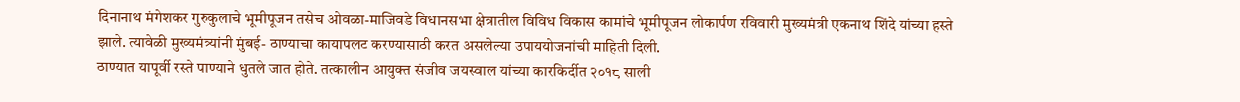दिनानाथ मंगेशकर गुरुकुलाचे भूमीपूजन तसेच ओवळा-माजिवडे विधानसभा क्षेत्रातील विविध विकास कामांचे भूमीपूजन लोकार्पण रविवारी मुख्यमंत्री एकनाथ शिंदे यांच्या हस्ते झाले. त्यावेळी मुख्यमंत्र्यांनी मुंबई- ठाण्याचा कायापलट करण्यासाठी करत असलेल्या उपाययोजनांची माहिती दिली.
ठाण्यात यापूर्वी रस्ते पाण्याने धुतले जात होते. तत्कालीन आयुक्त संजीव जयस्वाल यांच्या कारकिर्दीत २०१८ साली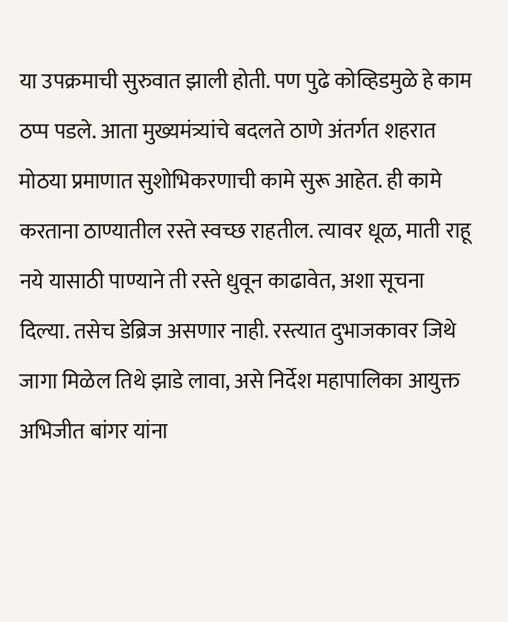या उपक्रमाची सुरुवात झाली होती. पण पुढे कोव्हिडमुळे हे काम ठप्प पडले. आता मुख्यमंत्र्यांचे बदलते ठाणे अंतर्गत शहरात मोठया प्रमाणात सुशोभिकरणाची कामे सुरू आहेत. ही कामे करताना ठाण्यातील रस्ते स्वच्छ राहतील. त्यावर धूळ, माती राहू नये यासाठी पाण्याने ती रस्ते धुवून काढावेत, अशा सूचना दिल्या. तसेच डेब्रिज असणार नाही. रस्त्यात दुभाजकावर जिथे जागा मिळेल तिथे झाडे लावा, असे निर्देश महापालिका आयुक्त अभिजीत बांगर यांना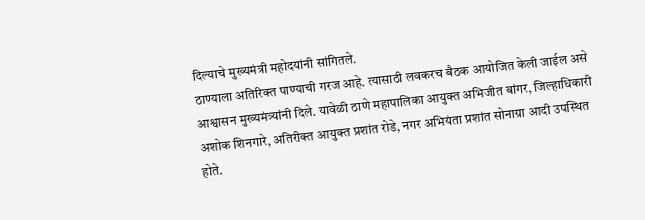दिल्याचे मुख्यमंत्री महोदयांनी सांगितले.
ठाण्याला अतिरिक्त पाण्याची गरज आहे. त्यासाठी लवकरच बैठक आयोजित केली जाईल असे आश्वासन मुख्यमंत्र्यांनी दिले. यावेळी ठाणे महापालिका आयुक्त अभिजीत बांगर, जिल्हाधिकारी अशोक शिनगारे, अतिरीक्त आयुक्त प्रशांत रोडे, नगर अभियंता प्रशांत सोनाग्रा आदी उपस्थित होते.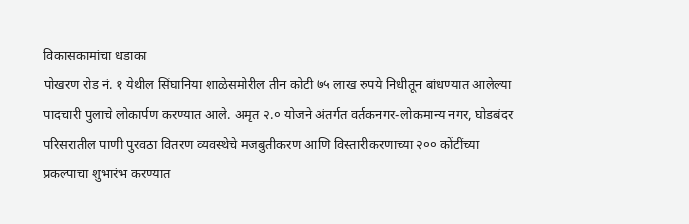विकासकामांचा धडाका
पोखरण रोड नं. १ येथील सिंघानिया शाळेसमोरील तीन कोटी ७५ लाख रुपये निधीतून बांधण्यात आलेल्या पादचारी पुलाचे लोकार्पण करण्यात आले. अमृत २.० योजने अंतर्गत वर्तकनगर-लोकमान्य नगर, घोडबंदर परिसरातील पाणी पुरवठा वितरण व्यवस्थेचे मजबुतीकरण आणि विस्तारीकरणाच्या २०० कोंटींच्या प्रकल्पाचा शुभारंभ करण्यात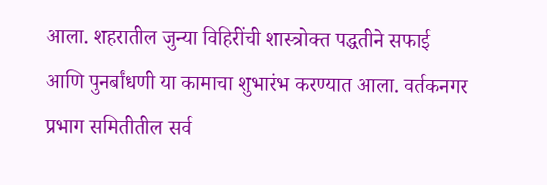आला. शहरातील जुन्या विहिरींची शास्त्रोक्त पद्धतीने सफाई आणि पुनर्बांधणी या कामाचा शुभारंभ करण्यात आला. वर्तकनगर प्रभाग समितीतील सर्व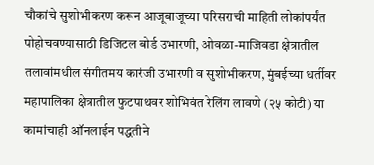चौकांचे सुशोभीकरण करून आजूबाजूच्या परिसराची माहिती लोकांपर्यंत पोहोचवण्यासाठी डिजिटल बोर्ड उभारणी, ओवळा-माजिवडा क्षेत्रातील तलावांमधील संगीतमय कारंजी उभारणी व सुशोभीकरण, मुंबईच्या धर्तीवर महापालिका क्षेत्रातील फुटपाथवर शोभिवंत रेलिंग लावणे (२५ कोटी) या कामांचाही ऑनलाईन पद्धतीने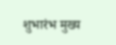शुभारंभ मुख्य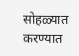सोहळ्यात करण्यात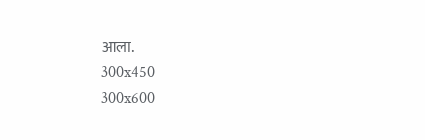आला.
300x450
300x600